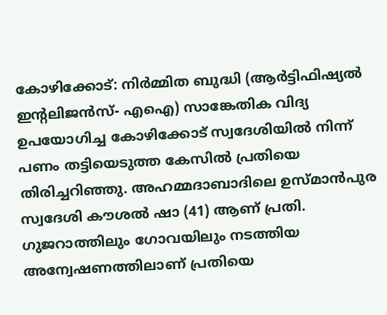കോഴിക്കോട്: നിര്‍മ്മിത ബുദ്ധി (ആര്‍ട്ടിഫിഷ്യല്‍ ഇന്റലിജന്‍സ്- എഐ) സാങ്കേതിക വിദ്യ ഉപയോഗിച്ച കോഴിക്കോട് സ്വദേശിയില്‍ നിന്ന് പണം തട്ടിയെടുത്ത കേസില്‍ പ്രതിയെ തിരിച്ചറിഞ്ഞു. അഹമ്മദാബാദിലെ ഉസ്മാന്‍പുര സ്വദേശി കൗശല്‍ ഷാ (41) ആണ് പ്രതി. ഗുജറാത്തിലും ഗോവയിലും നടത്തിയ അന്വേഷണത്തിലാണ് പ്രതിയെ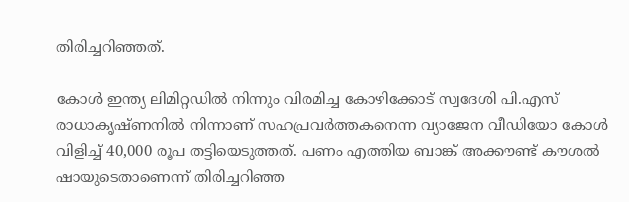തിരിച്ചറിഞ്ഞത്.

കോള്‍ ഇന്ത്യ ലിമിറ്റഡില്‍ നിന്നും വിരമിച്ച കോഴിക്കോട് സ്വദേശി പി.എസ് രാധാകൃഷ്ണനില്‍ നിന്നാണ് സഹപ്രവര്‍ത്തകനെന്ന വ്യാജേന വീഡിയോ കോള്‍ വിളിച്ച് 40,000 രൂപ തട്ടിയെടുത്തത്. പണം എത്തിയ ബാങ്ക് അക്കൗണ്ട് കൗശല്‍ ഷായുടെതാണെന്ന് തിരിച്ചറിഞ്ഞ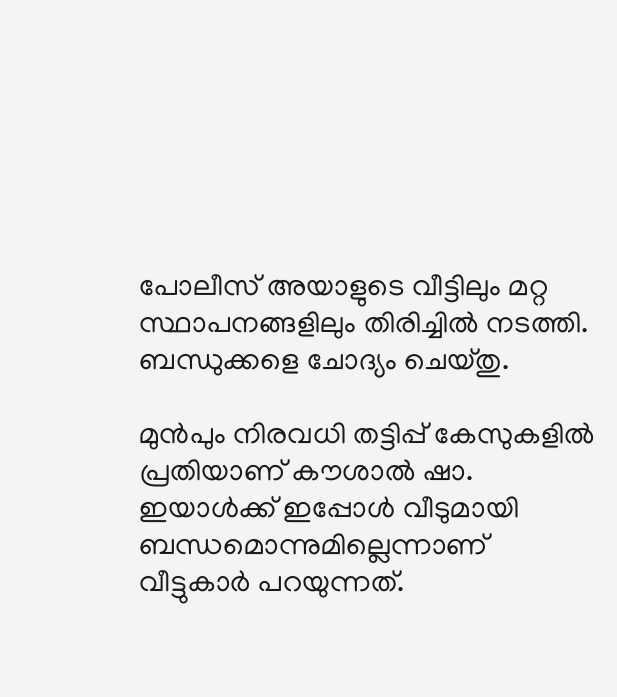പോലീസ് അയാളുടെ വീട്ടിലും മറ്റ സ്ഥാപനങ്ങളിലും തിരിച്ചില്‍ നടത്തി. ബന്ധുക്കളെ ചോദ്യം ചെയ്തു.

മുന്‍പും നിരവധി തട്ടിപ്പ് കേസുകളില്‍ പ്രതിയാണ് കൗശാല്‍ ഷാ. ഇയാള്‍ക്ക് ഇപ്പോള്‍ വീടുമായി ബന്ധമൊന്നുമില്ലെന്നാണ് വീട്ടുകാര്‍ പറയുന്നത്.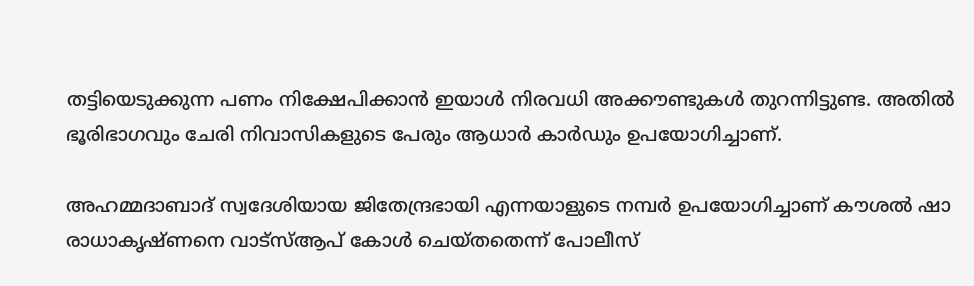തട്ടിയെടുക്കുന്ന പണം നിക്ഷേപിക്കാന്‍ ഇയാള്‍ നിരവധി അക്കൗണ്ടുകള്‍ തുറന്നിട്ടുണ്ട. അതില്‍ ഭൂരിഭാഗവും ചേരി നിവാസികളുടെ പേരും ആധാര്‍ കാര്‍ഡും ഉപയോഗിച്ചാണ്.

അഹമ്മദാബാദ് സ്വദേശിയായ ജിതേന്ദ്രഭായി എന്നയാളുടെ നമ്പര്‍ ഉപയോഗിച്ചാണ് കൗശല്‍ ഷാ രാധാകൃഷ്ണനെ വാട്‌സ്ആപ് കോള്‍ ചെയ്തതെന്ന് പോലീസ്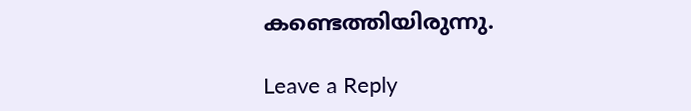കണ്ടെത്തിയിരുന്നു.

Leave a Reply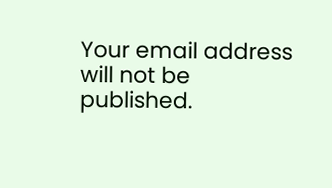Your email address will not be published.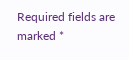Required fields are marked *